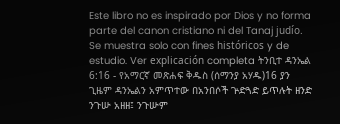Este libro no es inspirado por Dios y no forma parte del canon cristiano ni del Tanaj judío. Se muestra solo con fines históricos y de estudio. Ver explicación completa ትንቢተ ዳንኤል 6:16 - የአማርኛ መጽሐፍ ቅዱስ (ሰማንያ አሃዱ)16 ያን ጊዜም ዳንኤልን አምጥተው በአንበሶች ጕድጓድ ይጥሉት ዘንድ ንጉሡ አዘዘ፤ ንጉሡም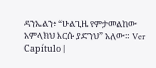ዳንኤልን፥ “ሁልጊዜ የምታመልከው አምላክህ እርሱ ያድንህ” አለው። Ver Capítulo |